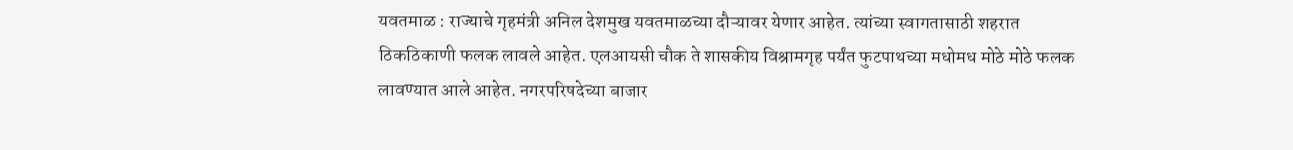यवतमाळ : राज्याचे गृहमंत्री अनिल देशमुख यवतमाळच्या दौऱ्यावर येणार आहेत. त्यांच्या स्वागतासाठी शहरात ठिकठिकाणी फलक लावले आहेत. एलआयसी चौक ते शासकीय विश्रामगृह पर्यंत फुटपाथच्या मधोमध मोठे मोठे फलक लावण्यात आले आहेत. नगरपरिषदेच्या बाजार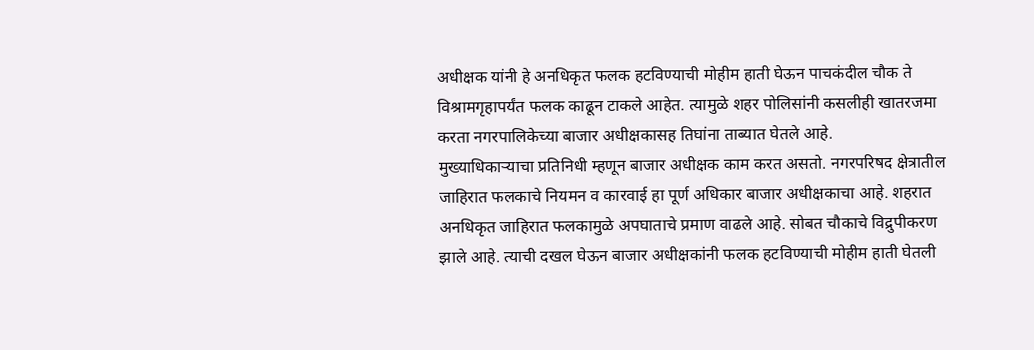अधीक्षक यांनी हे अनधिकृत फलक हटविण्याची मोहीम हाती घेऊन पाचकंदील चौक ते विश्रामगृहापर्यंत फलक काढून टाकले आहेत. त्यामुळे शहर पोलिसांनी कसलीही खातरजमा करता नगरपालिकेच्या बाजार अधीक्षकासह तिघांना ताब्यात घेतले आहे.
मुख्याधिकाऱ्याचा प्रतिनिधी म्हणून बाजार अधीक्षक काम करत असतो. नगरपरिषद क्षेत्रातील जाहिरात फलकाचे नियमन व कारवाई हा पूर्ण अधिकार बाजार अधीक्षकाचा आहे. शहरात अनधिकृत जाहिरात फलकामुळे अपघाताचे प्रमाण वाढले आहे. सोबत चौकाचे विद्रुपीकरण झाले आहे. त्याची दखल घेऊन बाजार अधीक्षकांनी फलक हटविण्याची मोहीम हाती घेतली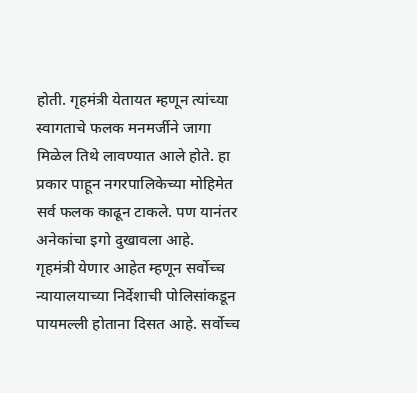होती. गृहमंत्री येतायत म्हणून त्यांच्या स्वागताचे फलक मनमर्जीने जागा मिळेल तिथे लावण्यात आले होते. हा प्रकार पाहून नगरपालिकेच्या मोहिमेत सर्व फलक काढून टाकले. पण यानंतर अनेकांचा इगो दुखावला आहे.
गृहमंत्री येणार आहेत म्हणून सर्वोच्च न्यायालयाच्या निर्देशाची पोलिसांकडून पायमल्ली होताना दिसत आहे. सर्वोच्च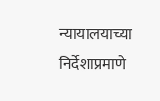न्यायालयाच्या निर्देशाप्रमाणे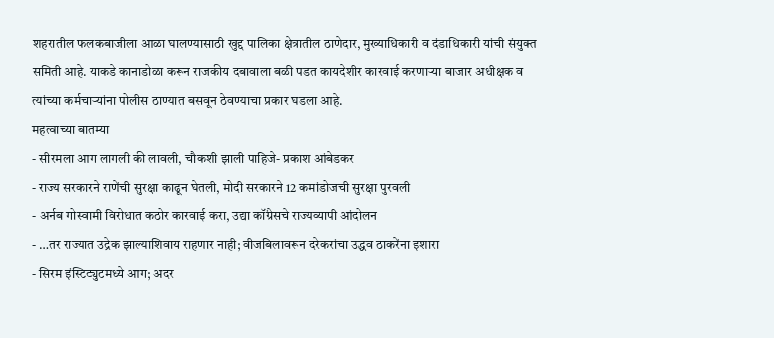शहरातील फलकबाजीला आळा घालण्यासाठी खुद्द पालिका क्षेत्रातील ठाणेदार, मुख्याधिकारी व दंडाधिकारी यांची संयुक्त समिती आहे. याकडे कानाडोळा करून राजकीय दबावाला बळी पडत कायदेशीर कारवाई करणाऱ्या बाजार अधीक्षक व त्यांच्या कर्मचाऱ्यांना पोलीस ठाण्यात बसवून ठेवण्याचा प्रकार घडला आहे.
महत्वाच्या बातम्या
- सीरमला आग लागली की लावली, चौकशी झाली पाहिजे- प्रकाश आंबेडकर
- राज्य सरकारने राणेंची सुरक्षा काढून घेतली, मोदी सरकारने 12 कमांडोजची सुरक्षा पुरवली
- अर्नब गोस्वामी विरोधात कठोर कारवाई करा, उद्या कॉंग्रेसचे राज्यव्यापी आंदोलन
- …तर राज्यात उद्रेक झाल्याशिवाय राहणार नाही; वीजबिलावरून दरेकरांचा उद्धव ठाकरेंना इशारा
- सिरम इंस्टिट्युटमध्ये आग; अदर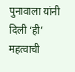पुनावाला यांनी दिली ‘ही’ महत्वाची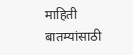माहिती
बातम्यांसाठी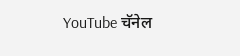YouTube चॅनेल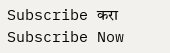Subscribe करा
Subscribe Now